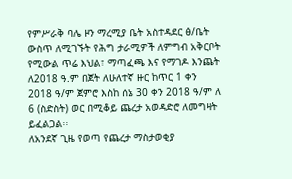የምሥራቅ ባሌ ዞን ማረሚያ ቤት አስተዳደር ፅ/ቤት ውስጥ ለሚገኙት የሕግ ታራሚዎች ለምግብ አቅርቦት የሚውል ጥሬ እህል፣ ማጣፈጫ እና የማገዶ እንጨት ለ2018 ዓ.ም በጀት ለሁለተኛ ዙር ከጥር 1 ቀን 2018 ዓ/ም ጀምሮ እስከ ሰኔ 30 ቀን 2018 ዓ/ም ለ 6 (ስድስት) ወር በሚቆይ ጨረታ አወዳድሮ ለመግዛት ይፈልጋል፡፡
ለአንደኛ ጊዜ የወጣ የጨረታ ማስታወቂያ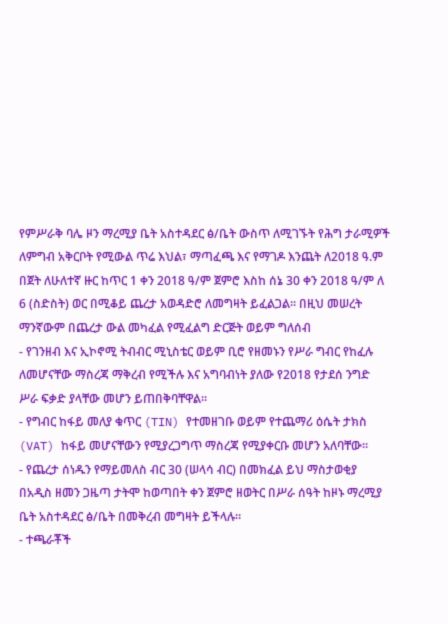የምሥራቅ ባሌ ዞን ማረሚያ ቤት አስተዳደር ፅ/ቤት ውስጥ ለሚገኙት የሕግ ታራሚዎች ለምግብ አቅርቦት የሚውል ጥሬ እህል፣ ማጣፈጫ እና የማገዶ እንጨት ለ2018 ዓ.ም በጀት ለሁለተኛ ዙር ከጥር 1 ቀን 2018 ዓ/ም ጀምሮ እስከ ሰኔ 30 ቀን 2018 ዓ/ም ለ 6 (ስድስት) ወር በሚቆይ ጨረታ አወዳድሮ ለመግዛት ይፈልጋል፡፡ በዚህ መሠረት ማንኛውም በጨረታ ውል መካፈል የሚፈልግ ድርጅት ወይም ግለሰብ
- የገንዘብ እና ኢኮኖሚ ትብብር ሚኒስቴር ወይም ቢሮ የዘመኑን የሥራ ግብር የከፈሉ ለመሆናቸው ማስረጃ ማቅረብ የሚችሉ እና አግባብነት ያለው የ2018 የታደሰ ንግድ ሥራ ፍቃድ ያላቸው መሆን ይጠበቅባቸዋል፡፡
- የግብር ከፋይ መለያ ቁጥር (TIN) የተመዘገቡ ወይም የተጨማሪ ዕሴት ታክስ (VAT) ከፋይ መሆናቸውን የሚያረጋግጥ ማስረጃ የሚያቀርቡ መሆን አለባቸው።
- የጨረታ ሰነዱን የማይመለስ ብር 30 (ሠላሳ ብር) በመክፈል ይህ ማስታወቂያ በአዲስ ዘመን ጋዜጣ ታትሞ ከወጣበት ቀን ጀምሮ ዘወትር በሥራ ሰዓት ከዞኑ ማረሚያ ቤት አስተዳደር ፅ/ቤት በመቅረብ መግዛት ይችላሉ።
- ተጫራቾች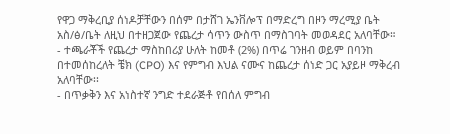የዋጋ ማቅረቢያ ሰነዶቻቸውን በሰም በታሸገ ኤንቨሎፕ በማድረግ በዞን ማረሚያ ቤት አስ/ፅ/ቤት ለዚህ በተዘጋጀው የጨረታ ሳጥን ውስጥ በማስገባት መወዳደር አለባቸው።
- ተጫራቾች የጨረታ ማስከበሪያ ሁለት ከመቶ (2%) በጥሬ ገንዘብ ወይም በባንከ በተመሰከረለት ቼክ (CPO) እና የምግብ እህል ናሙና ከጨረታ ሰነድ ጋር አያይዞ ማቅረብ አለባቸው፡፡
- በጥቃቅን እና አነስተኛ ንግድ ተደራጅቶ የበሰለ ምግብ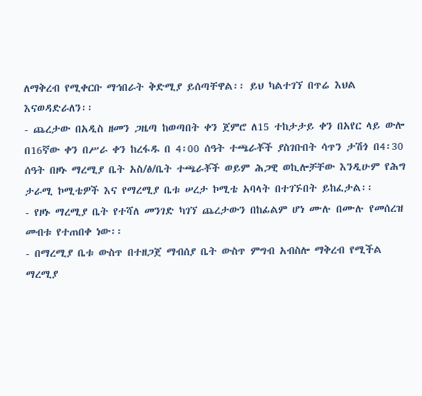ለማቅረብ የሚቀርቡ ማኅበራት ቅድሚያ ይሰጣቸዋል፡፡ ይህ ካልተገኘ በጥሬ እህል እናወዳድራለን፡፡
- ጨረታው በአዲስ ዘመን ጋዜጣ ከወጣበት ቀን ጀምሮ ለ15 ተከታታይ ቀን በአየር ላይ ውሎ በ16ኛው ቀን በሥራ ቀን ከረፋዱ በ 4፡00 ሰዓት ተጫራቾች ያስገቡበት ሳጥን ታሽጎ በ4፡30 ሰዓት በዞኑ ማረሚያ ቤት አስ/ፅ/ቤት ተጫራቾች ወይም ሕጋዊ ወኪሎቻቸው እንዲሁም የሕግ ታራሚ ኮሚቴዎች እና የማረሚያ ቤቱ ሠረታ ኮሚቴ አባላት በተገኙበት ይከፈታል፡፡
- የዞኑ ማረሚያ ቤት የተሻለ መንገድ ካገኘ ጨረታውን በከፊልም ሆነ ሙሉ በሙሉ የመሰረዝ መብቱ የተጠበቀ ነው፡፡
- በማረሚያ ቤቱ ውስጥ በተዘጋጀ ማብሰያ ቤት ውስጥ ምግብ አብስሎ ማቅረብ የሚችል
ማረሚያ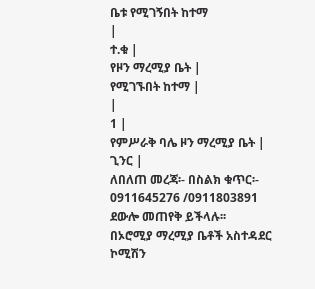ቤቱ የሚገኝበት ከተማ
|
ተ.ቁ |
የዞን ማረሚያ ቤት |
የሚገኙበት ከተማ |
|
1 |
የምሥራቅ ባሌ ዞን ማረሚያ ቤት |
ጊንር |
ለበለጠ መረጃ፡- በስልክ ቁጥር፡- 0911645276 /0911803891 ደውሎ መጠየቅ ይችላሉ፡፡
በኦሮሚያ ማረሚያ ቤቶች አስተዳደር ኮሚሽን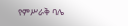የምሥራቅ ባሌ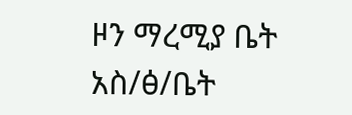ዞን ማረሚያ ቤት አስ/ፅ/ቤት